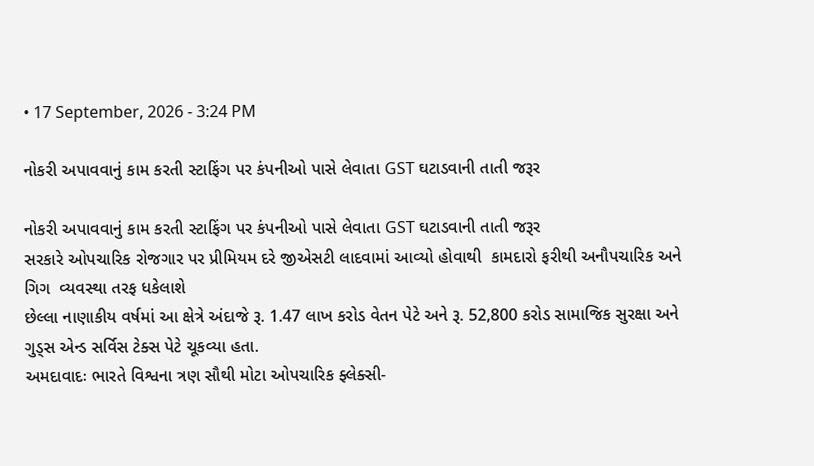• 17 September, 2026 - 3:24 PM

નોકરી અપાવવાનું કામ કરતી સ્ટાફિંગ પર કંપનીઓ પાસે લેવાતા GST ઘટાડવાની તાતી જરૂર

નોકરી અપાવવાનું કામ કરતી સ્ટાફિંગ પર કંપનીઓ પાસે લેવાતા GST ઘટાડવાની તાતી જરૂર
સરકારે ઓપચારિક રોજગાર પર પ્રીમિયમ દરે જીએસટી લાદવામાં આવ્યો હોવાથી  કામદારો ફરીથી અનૌપચારિક અને ગિગ  વ્યવસ્થા તરફ ધકેલાશે
છેલ્લા નાણાકીય વર્ષમાં આ ક્ષેત્રે અંદાજે રૂ. 1.47 લાખ કરોડ વેતન પેટે અને રૂ. 52,800 કરોડ સામાજિક સુરક્ષા અને ગુડ્સ એન્ડ સર્વિસ ટેક્સ પેટે ચૂકવ્યા હતા.
અમદાવાદઃ ભારતે વિશ્વના ત્રણ સૌથી મોટા ઓપચારિક ફ્લેક્સી-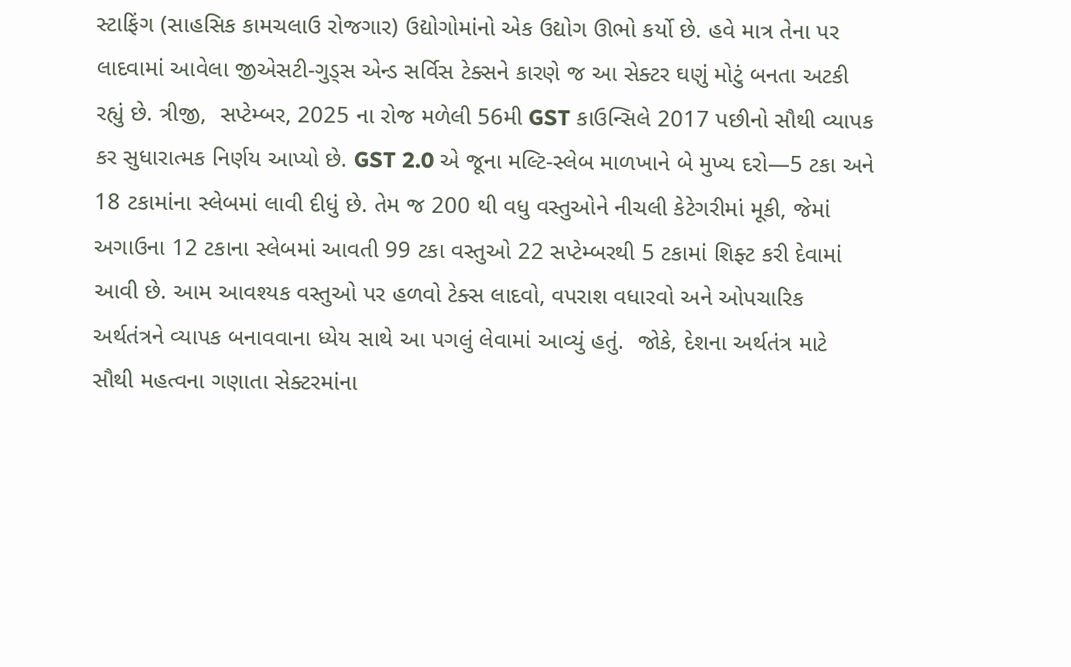સ્ટાફિંગ (સાહસિક કામચલાઉ રોજગાર) ઉદ્યોગોમાંનો એક ઉદ્યોગ ઊભો કર્યો છે. હવે માત્ર તેના પર લાદવામાં આવેલા જીએસટી-ગુડ્સ એન્ડ સર્વિસ ટેક્સને કારણે જ આ સેક્ટર ઘણું મોટું બનતા અટકી રહ્યું છે. ત્રીજી,  સપ્ટેમ્બર, 2025 ના રોજ મળેલી 56મી GST કાઉન્સિલે 2017 પછીનો સૌથી વ્યાપક કર સુધારાત્મક નિર્ણય આપ્યો છે. GST 2.0 એ જૂના મલ્ટિ-સ્લેબ માળખાને બે મુખ્ય દરો—5 ટકા અને 18 ટકામાંના સ્લેબમાં લાવી દીધું છે. તેમ જ 200 થી વધુ વસ્તુઓને નીચલી કેટેગરીમાં મૂકી, જેમાં અગાઉના 12 ટકાના સ્લેબમાં આવતી 99 ટકા વસ્તુઓ 22 સપ્ટેમ્બરથી 5 ટકામાં શિફ્ટ કરી દેવામાં આવી છે. આમ આવશ્યક વસ્તુઓ પર હળવો ટેક્સ લાદવો, વપરાશ વધારવો અને ઓપચારિક અર્થતંત્રને વ્યાપક બનાવવાના ધ્યેય સાથે આ પગલું લેવામાં આવ્યું હતું.  જોકે, દેશના અર્થતંત્ર માટે સૌથી મહત્વના ગણાતા સેક્ટરમાંના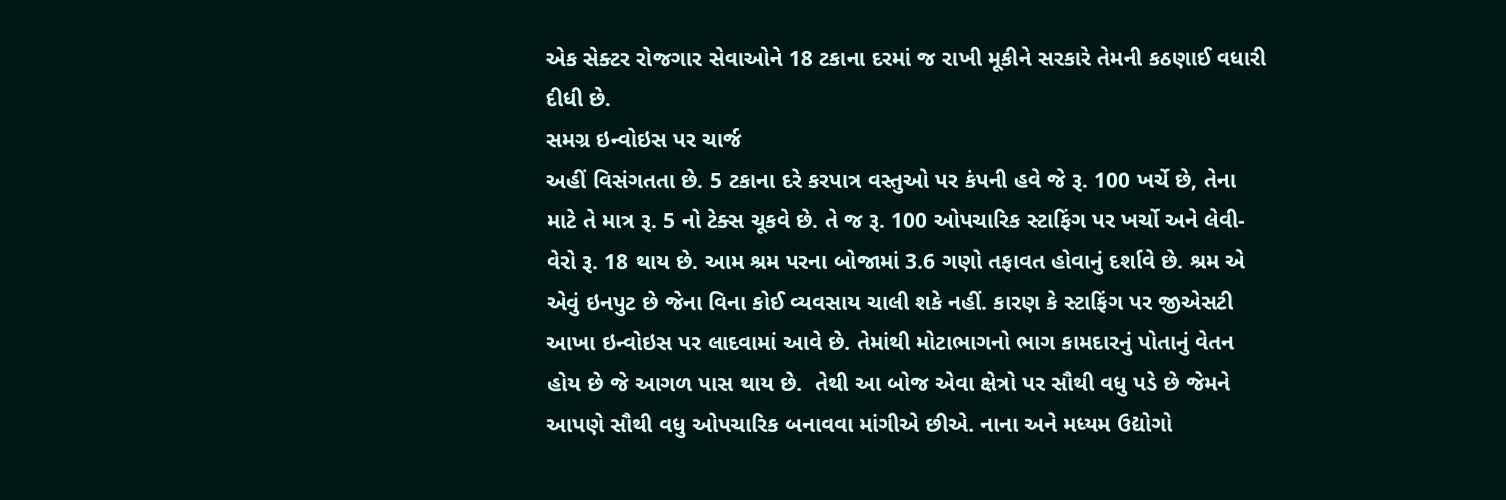એક સેક્ટર રોજગાર સેવાઓને 18 ટકાના દરમાં જ રાખી મૂકીને સરકારે તેમની કઠણાઈ વધારી દીધી છે.
સમગ્ર ઇન્વોઇસ પર ચાર્જ
અહીં વિસંગતતા છે. 5 ટકાના દરે કરપાત્ર વસ્તુઓ પર કંપની હવે જે રૂ. 100 ખર્ચે છે, તેના માટે તે માત્ર રૂ. 5 નો ટેક્સ ચૂકવે છે. તે જ રૂ. 100 ઓપચારિક સ્ટાફિંગ પર ખર્ચો અને લેવી-વેરો રૂ. 18 થાય છે. આમ શ્રમ પરના બોજામાં 3.6 ગણો તફાવત હોવાનું દર્શાવે છે. શ્રમ એ એવું ઇનપુટ છે જેના વિના કોઈ વ્યવસાય ચાલી શકે નહીં. કારણ કે સ્ટાફિંગ પર જીએસટી આખા ઇન્વોઇસ પર લાદવામાં આવે છે. તેમાંથી મોટાભાગનો ભાગ કામદારનું પોતાનું વેતન હોય છે જે આગળ પાસ થાય છે.  તેથી આ બોજ એવા ક્ષેત્રો પર સૌથી વધુ પડે છે જેમને આપણે સૌથી વધુ ઓપચારિક બનાવવા માંગીએ છીએ. નાના અને મધ્યમ ઉદ્યોગો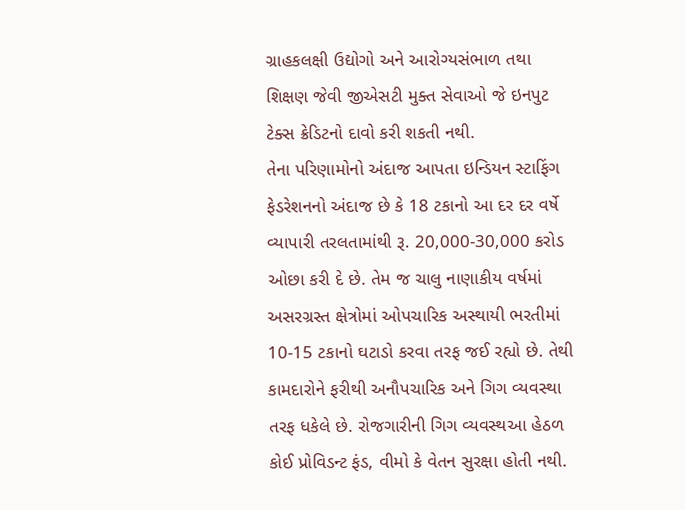ગ્રાહકલક્ષી ઉદ્યોગો અને આરોગ્યસંભાળ તથા શિક્ષણ જેવી જીએસટી મુક્ત સેવાઓ જે ઇનપુટ ટેક્સ ક્રેડિટનો દાવો કરી શકતી નથી.
તેના પરિણામોનો અંદાજ આપતા ઇન્ડિયન સ્ટાફિંગ ફેડરેશનનો અંદાજ છે કે 18 ટકાનો આ દર દર વર્ષે વ્યાપારી તરલતામાંથી રૂ. 20,000-30,000 કરોડ ઓછા કરી દે છે. તેમ જ ચાલુ નાણાકીય વર્ષમાં અસરગ્રસ્ત ક્ષેત્રોમાં ઓપચારિક અસ્થાયી ભરતીમાં 10-15 ટકાનો ઘટાડો કરવા તરફ જઈ રહ્યો છે. તેથી કામદારોને ફરીથી અનૌપચારિક અને ગિગ વ્યવસ્થા તરફ ધકેલે છે. રોજગારીની ગિગ વ્યવસ્થઆ હેઠળ  કોઈ પ્રોવિડન્ટ ફંડ, વીમો કે વેતન સુરક્ષા હોતી નથી.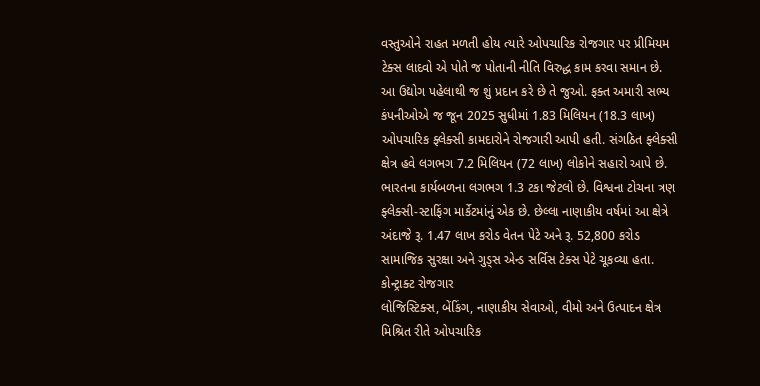વસ્તુઓને રાહત મળતી હોય ત્યારે ઓપચારિક રોજગાર પર પ્રીમિયમ ટેક્સ લાદવો એ પોતે જ પોતાની નીતિ વિરુદ્ધ કામ કરવા સમાન છે.
આ ઉદ્યોગ પહેલાથી જ શું પ્રદાન કરે છે તે જુઓ. ફક્ત અમારી સભ્ય કંપનીઓએ જ જૂન 2025 સુધીમાં 1.83 મિલિયન (18.3 લાખ) ઓપચારિક ફ્લેક્સી કામદારોને રોજગારી આપી હતી. સંગઠિત ફ્લેક્સી ક્ષેત્ર હવે લગભગ 7.2 મિલિયન (72 લાખ) લોકોને સહારો આપે છે. ભારતના કાર્યબળના લગભગ 1.3 ટકા જેટલો છે. વિશ્વના ટોચના ત્રણ ફ્લેક્સી-સ્ટાફિંગ માર્કેટમાંનું એક છે. છેલ્લા નાણાકીય વર્ષમાં આ ક્ષેત્રે અંદાજે રૂ. 1.47 લાખ કરોડ વેતન પેટે અને રૂ. 52,800 કરોડ સામાજિક સુરક્ષા અને ગુડ્સ એન્ડ સર્વિસ ટેક્સ પેટે ચૂકવ્યા હતા.
કોન્ટ્રાક્ટ રોજગાર
લોજિસ્ટિક્સ, બેંકિંગ, નાણાકીય સેવાઓ, વીમો અને ઉત્પાદન ક્ષેત્ર મિશ્રિત રીતે ઓપચારિક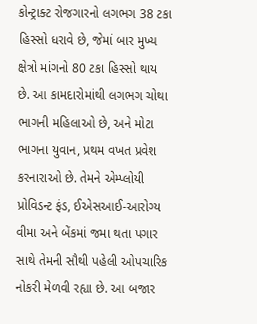કોન્ટ્રાક્ટ રોજગારનો લગભગ 38 ટકા હિસ્સો ધરાવે છે, જેમાં બાર મુખ્ય ક્ષેત્રો માંગનો 80 ટકા હિસ્સો થાય છે. આ કામદારોમાંથી લગભગ ચોથા ભાગની મહિલાઓ છે, અને મોટા ભાગના યુવાન, પ્રથમ વખત પ્રવેશ કરનારાઓ છે. તેમને એમ્પ્લોયી પ્રોવિડન્ટ ફંડ, ઈએસઆઈ-આરોગ્ય વીમા અને બેંકમાં જમા થતા પગાર સાથે તેમની સૌથી પહેલી ઓપચારિક નોકરી મેળવી રહ્યા છે. આ બજાર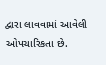દ્વારા લાવવામાં આવેલી ઓપચારિકતા છે.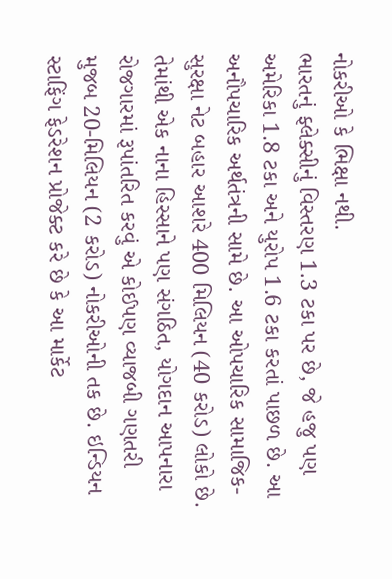નોકરીઓ કે ભિક્ષા નથી.
ભારતનું ફ્લેક્સીનું વિસ્તરણ 1.3 ટકા પર છે, જે હજુ પણ અમેરિકા 1.8 ટકા અને યુરોપ 1.6 ટકા કરતાં પાછળ છે. આ અનૌપચારિક અર્થતંત્રની સામે છે. આ ઓપચારિક સામાજિક-સુરક્ષા નેટ બહાર આશરે 400 મિલિયન (40 કરોડ) લોકો છે. તેમાંથી એક નાના હિસ્સાને પણ સંગઠિત, યોગદાન આપનારા રોજગારમાં રૂપાંતરિત કરવું એ કોઈપણ વ્યાજબી ગણતરી મુજબ 20-મિલિયન (2 કરોડ) નોકરીઓની તક છે. ઇન્ડિયન સ્ટાફિંગ ફેડરેશન પ્રોજેક્ટ કરે છે કે આ માર્કેટ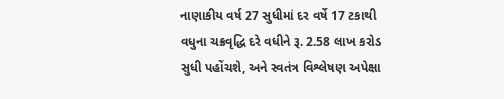નાણાકીય વર્ષ 27 સુધીમાં દર વર્ષે 17 ટકાથી વધુના ચક્રવૃદ્ધિ દરે વધીને રૂ. 2.58 લાખ કરોડ સુધી પહોંચશે, અને સ્વતંત્ર વિશ્લેષણ અપેક્ષા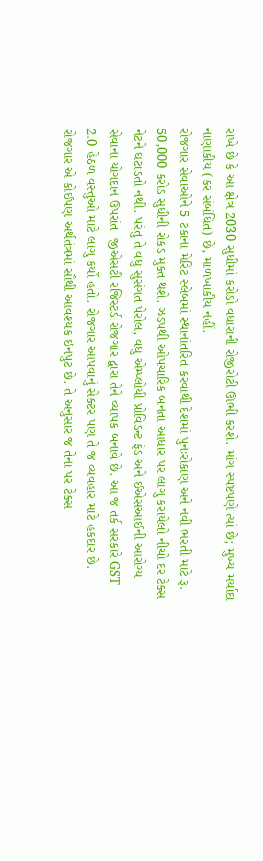રાખે છે કે આ ક્ષેત્ર 2030 સુધીમાં કરોડો વધારાની રોજીરોટી ઊભી કરશે. માંગ સ્પષ્ટપણે ત્યાં છે; મુખ્ય મર્યાદા નાણાકીય (કર સંબંધિત) છે, માળખાકીય નહીં.
રોજગાર સેવાઓને 5 ટકાના મેરિટ સ્લેબમાં સ્થાનાંતરિત કરવાથી દેશમાં પુનઃરોકાણ અને નવી ભરતી માટે રૂ. 50,000 કરોડ સુધીની રોકડ મુક્ત થશે. ઝડપથી ઓપચારિક બનતા આધાર પર લાગુ કરાયેલો નીચો દર ટેક્સ નેટને ઘટાડતો નથી. પરંતુ તે વધુ સુસંગત પેરોલ, વધુ એમ્પ્લોયી પ્રોવિડન્ટ ફંડ અને ઈએસઆઈની આરોગ્ય સેવાના યોગદાન ઉપરાંત  જીએસટી રજિસ્ટર્ડ રોજગાર દ્વારા તેને વ્યાપક બનાવે છે. આ જ તર્ક સરકારે GST 2.0 હેઠળ વસ્તુઓ માટે લાગુ કર્યો હતો. રોજગાર આપવાનું સેક્ટર પણ તે જ વ્યવહાર માટે હકદાર છે.
રોજગાર એ કોઈપણ અર્થતંત્રમાં સૌથી આવશ્યક ઇનપુટ છે. તે અનુસાર જ તેના પર ટેક્સ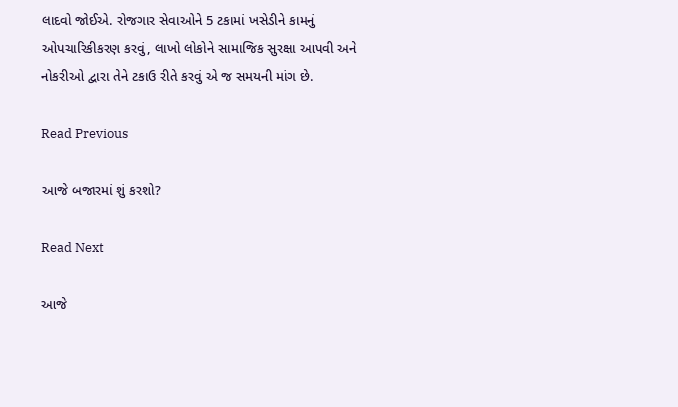લાદવો જોઈએ. રોજગાર સેવાઓને 5 ટકામાં ખસેડીને કામનું ઓપચારિકીકરણ કરવું, લાખો લોકોને સામાજિક સુરક્ષા આપવી અને નોકરીઓ દ્વારા તેને ટકાઉ રીતે કરવું એ જ સમયની માંગ છે.

Read Previous

આજે બજારમાં શું કરશો?

Read Next

આજે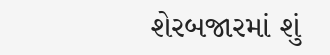શેરબજારમાં શું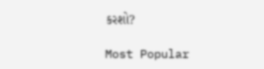કરશો?

Most Popular